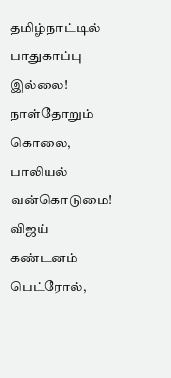தமிழ்நாட்டில் பாதுகாப்பு இல்லை! நாள்தோறும் கொலை, பாலியல் வன்கொடுமை! விஜய் கண்டனம் பெட்ரோல்,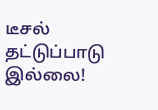டீசல் தட்டுப்பாடு இல்லை!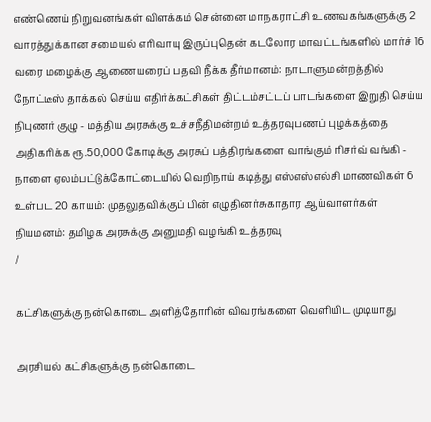எண்ணெய் நிறுவனங்கள் விளக்கம் சென்னை மாநகராட்சி உணவகங்களுக்கு 2 வாரத்துக்கான சமையல் எரிவாயு இருப்புதென் கடலோர மாவட்டங்களில் மார்ச் 16 வரை மழைக்கு ஆணையரைப் பதவி நீக்க தீர்மானம்: நாடாளுமன்றத்தில் நோட்டீஸ் தாக்கல் செய்ய எதிர்க்கட்சிகள் திட்டம்சட்டப் பாடங்களை இறுதி செய்ய நிபுணர் குழு - மத்திய அரசுக்கு உச்சநீதிமன்றம் உத்தரவுபணப் புழக்கத்தை அதிகரிக்க ரூ.50,000 கோடிக்கு அரசுப் பத்திரங்களை வாங்கும் ரிசர்வ் வங்கி - நாளை ஏலம்பட்டுக்கோட்டையில் வெறிநாய் கடித்து எஸ்எஸ்எல்சி மாணவிகள் 6 உள்பட 20 காயம்: முதலுதவிக்குப் பின் எழுதினர்சுகாதார ஆய்வாளர்கள் நியமனம்: தமிழக அரசுக்கு அனுமதி வழங்கி உத்தரவு
/

கட்சிகளுக்கு நன்கொடை அளித்தோரின் விவரங்களை வெளியிட முடியாது

அரசியல் கட்சிகளுக்கு நன்கொடை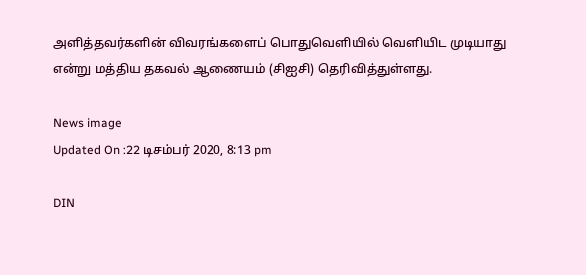அளித்தவர்களின் விவரங்களைப் பொதுவெளியில் வெளியிட முடியாது என்று மத்திய தகவல் ஆணையம் (சிஐசி) தெரிவித்துள்ளது.

News image
Updated On :22 டிசம்பர் 2020, 8:13 pm

DIN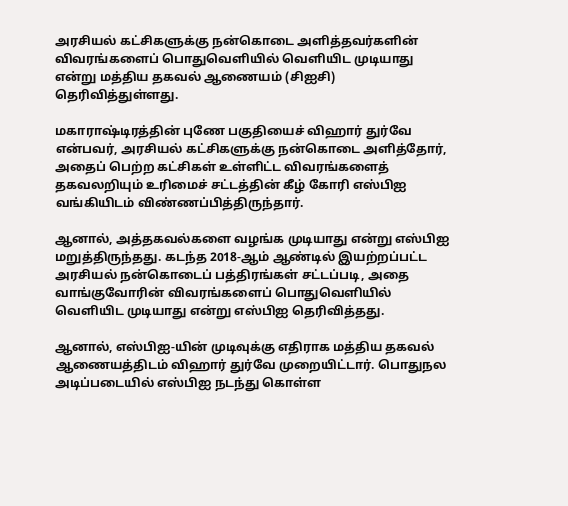அரசியல் கட்சிகளுக்கு நன்கொடை அளித்தவர்களின் விவரங்களைப் பொதுவெளியில் வெளியிட முடியாது என்று மத்திய தகவல் ஆணையம் (சிஐசி) தெரிவித்துள்ளது.

மகாராஷ்டிரத்தின் புணே பகுதியைச் விஹார் துர்வே என்பவர், அரசியல் கட்சிகளுக்கு நன்கொடை அளித்தோர், அதைப் பெற்ற கட்சிகள் உள்ளிட்ட விவரங்களைத் தகவலறியும் உரிமைச் சட்டத்தின் கீழ் கோரி எஸ்பிஐ வங்கியிடம் விண்ணப்பித்திருந்தார்.

ஆனால், அத்தகவல்களை வழங்க முடியாது என்று எஸ்பிஐ மறுத்திருந்தது. கடந்த 2018-ஆம் ஆண்டில் இயற்றப்பட்ட அரசியல் நன்கொடைப் பத்திரங்கள் சட்டப்படி, அதை வாங்குவோரின் விவரங்களைப் பொதுவெளியில் வெளியிட முடியாது என்று எஸ்பிஐ தெரிவித்தது.

ஆனால், எஸ்பிஐ-யின் முடிவுக்கு எதிராக மத்திய தகவல் ஆணையத்திடம் விஹார் துர்வே முறையிட்டார். பொதுநல அடிப்படையில் எஸ்பிஐ நடந்து கொள்ள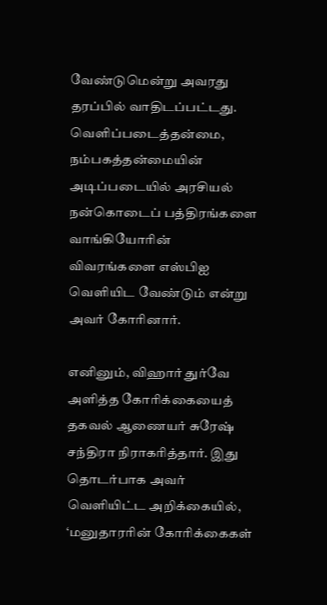வேண்டுமென்று அவரது தரப்பில் வாதிடப்பட்டது. வெளிப்படைத்தன்மை, நம்பகத்தன்மையின் அடிப்படையில் அரசியல் நன்கொடைப் பத்திரங்களை வாங்கியோரின் விவரங்களை எஸ்பிஐ வெளியிட வேண்டும் என்று அவர் கோரினார்.

எனினும், விஹார் துர்வே அளித்த கோரிக்கையைத் தகவல் ஆணையர் சுரேஷ் சந்திரா நிராகரித்தார். இது தொடர்பாக அவர் வெளியிட்ட அறிக்கையில், ‘மனுதாரரின் கோரிக்கைகள்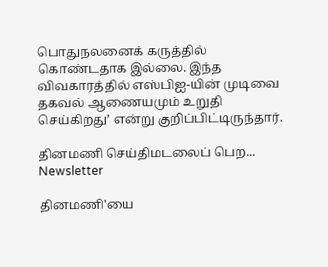பொதுநலனைக் கருத்தில் கொண்டதாக இல்லை. இந்த விவகாரத்தில் எஸ்பிஐ-யின் முடிவை தகவல் ஆணையமும் உறுதி செய்கிறது’ என்று குறிப்பிட்டிருந்தார்.

தினமணி செய்திமடலைப் பெற... Newsletter

தினமணி'யை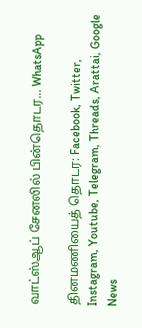வாட்ஸ்ஆப் சேனலில் பின்தொடர... WhatsApp

தினமணியைத் தொடர: Facebook, Twitter, Instagram, Youtube, Telegram, Threads, Arattai, Google News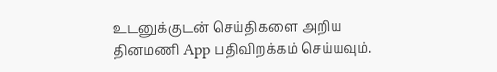உடனுக்குடன் செய்திகளை அறிய தினமணி App பதிவிறக்கம் செய்யவும்.